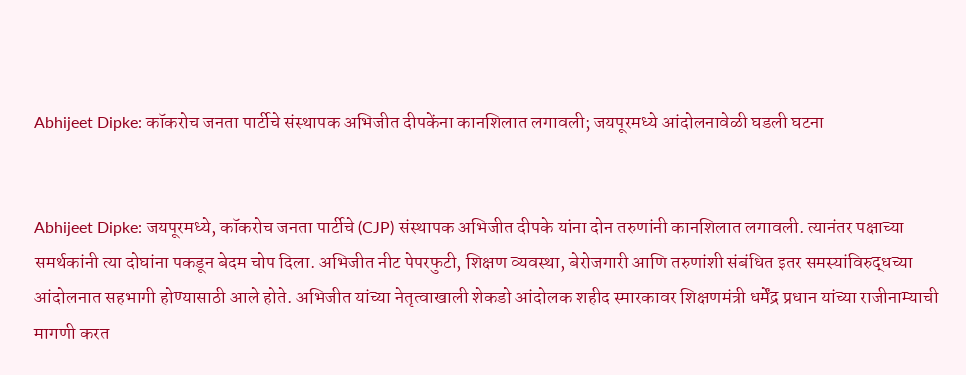Abhijeet Dipke: कॉकरोच जनता पार्टीचे संस्थापक अभिजीत दीपकेंना कानशिलात लगावली; जयपूरमध्ये आंदोलनावेळी घडली घटना


Abhijeet Dipke: जयपूरमध्ये, कॉकरोच जनता पार्टीचे (CJP) संस्थापक अभिजीत दीपके यांना दोन तरुणांनी कानशिलात लगावली. त्यानंतर पक्षाच्या समर्थकांनी त्या दोघांना पकडून बेदम चोप दिला. अभिजीत नीट पेपरफुटी, शिक्षण व्यवस्था, बेरोजगारी आणि तरुणांशी संबंधित इतर समस्यांविरुद्धच्या आंदोलनात सहभागी होण्यासाठी आले होते. अभिजीत यांच्या नेतृत्वाखाली शेकडो आंदोलक शहीद स्मारकावर शिक्षणमंत्री धर्मेंद्र प्रधान यांच्या राजीनाम्याची मागणी करत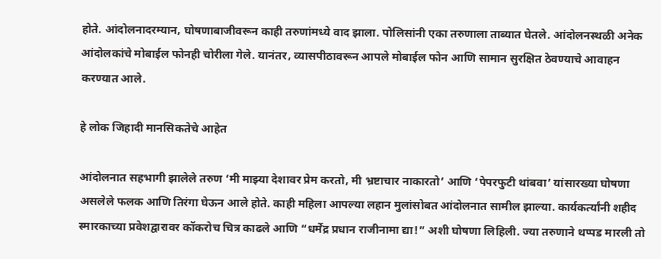होते. आंदोलनादरम्यान, घोषणाबाजीवरून काही तरुणांमध्ये वाद झाला. पोलिसांनी एका तरुणाला ताब्यात घेतले. आंदोलनस्थळी अनेक आंदोलकांचे मोबाईल फोनही चोरीला गेले. यानंतर, व्यासपीठावरून आपले मोबाईल फोन आणि सामान सुरक्षित ठेवण्याचे आवाहन करण्यात आले.

हे लोक जिहादी मानसिकतेचे आहेत

आंदोलनात सहभागी झालेले तरुण ‘मी माझ्या देशावर प्रेम करतो, मी भ्रष्टाचार नाकारतो’ आणि ‘पेपरफुटी थांबवा’ यांसारख्या घोषणा असलेले फलक आणि तिरंगा घेऊन आले होते. काही महिला आपल्या लहान मुलांसोबत आंदोलनात सामील झाल्या. कार्यकर्त्यांनी शहीद स्मारकाच्या प्रवेशद्वारावर कॉकरोच चित्र काढले आणि “धर्मेंद्र प्रधान राजीनामा द्या!” अशी घोषणा लिहिली. ज्या तरुणाने थप्पड मारली तो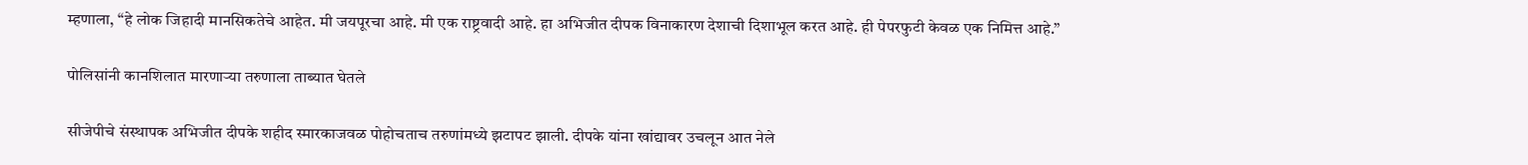म्हणाला, “हे लोक जिहादी मानसिकतेचे आहेत. मी जयपूरचा आहे. मी एक राष्ट्रवादी आहे. हा अभिजीत दीपक विनाकारण देशाची दिशाभूल करत आहे. ही पेपरफुटी केवळ एक निमित्त आहे.”

पोलिसांनी कानशिलात मारणाऱ्या तरुणाला ताब्यात घेतले

सीजेपीचे संस्थापक अभिजीत दीपके शहीद स्मारकाजवळ पोहोचताच तरुणांमध्ये झटापट झाली. दीपके यांना खांद्यावर उचलून आत नेले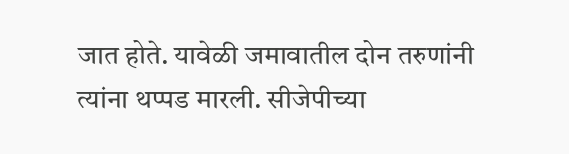जात होते. यावेळी जमावातील दोन तरुणांनी त्यांना थप्पड मारली. सीजेपीच्या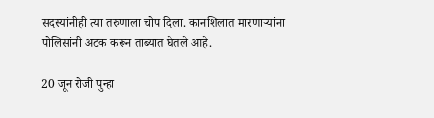सदस्यांनीही त्या तरुणाला चोप दिला. कानशिलात मारणाऱ्यांना पोलिसांनी अटक करून ताब्यात घेतले आहे.

20 जून रोजी पुन्हा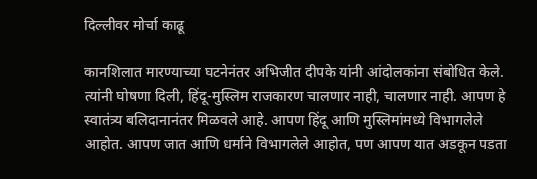दिल्लीवर मोर्चा काढू

कानशिलात मारण्याच्या घटनेनंतर अभिजीत दीपके यांनी आंदोलकांना संबोधित केले. त्यांनी घोषणा दिली, हिंदू-मुस्लिम राजकारण चालणार नाही, चालणार नाही. आपण हे स्वातंत्र्य बलिदानानंतर मिळवले आहे. आपण हिंदू आणि मुस्लिमांमध्ये विभागलेले आहोत. आपण जात आणि धर्माने विभागलेले आहोत, पण आपण यात अडकून पडता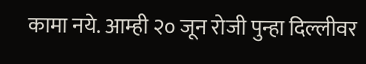कामा नये. आम्ही २० जून रोजी पुन्हा दिल्लीवर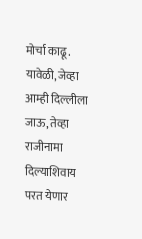मोर्चा काढू. यावेळी, जेव्हा आम्ही दिल्लीला जाऊ, तेव्हा राजीनामा दिल्याशिवाय परत येणार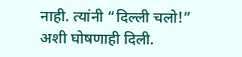नाही. त्यांनी “दिल्ली चलो!” अशी घोषणाही दिली.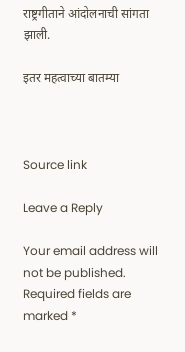राष्ट्रगीताने आंदोलनाची सांगता झाली.

इतर महत्वाच्या बातम्या



Source link

Leave a Reply

Your email address will not be published. Required fields are marked *